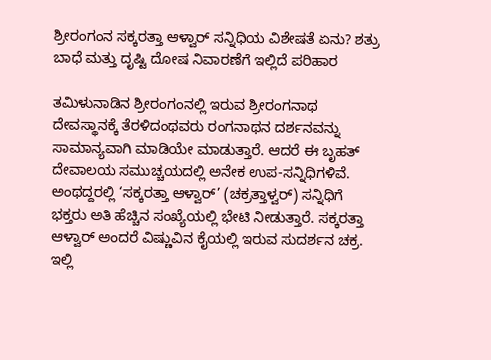ಶ್ರೀರಂಗಂನ ಸಕ್ಕರತ್ತಾ ಆಳ್ವಾರ್ ಸನ್ನಿಧಿಯ ವಿಶೇಷತೆ ಏನು? ಶತ್ರು ಬಾಧೆ ಮತ್ತು ದೃಷ್ಟಿ ದೋಷ ನಿವಾರಣೆಗೆ ಇಲ್ಲಿದೆ ಪರಿಹಾರ

ತಮಿಳುನಾಡಿನ ಶ್ರೀರಂಗಂನಲ್ಲಿ ಇರುವ ಶ್ರೀರಂಗನಾಥ ದೇವಸ್ಥಾನಕ್ಕೆ ತೆರಳಿದಂಥವರು ರಂಗನಾಥನ ದರ್ಶನವನ್ನು ಸಾಮಾನ್ಯವಾಗಿ ಮಾಡಿಯೇ ಮಾಡುತ್ತಾರೆ. ಆದರೆ ಈ ಬೃಹತ್ ದೇವಾಲಯ ಸಮುಚ್ಚಯದಲ್ಲಿ ಅನೇಕ ಉಪ-ಸನ್ನಿಧಿಗಳಿವೆ. ಅಂಥದ್ದರಲ್ಲಿ ‘ಸಕ್ಕರತ್ತಾ ಆಳ್ವಾರ್’ (ಚಕ್ರತ್ತಾಳ್ವರ್) ಸನ್ನಿಧಿಗೆ ಭಕ್ತರು ಅತಿ ಹೆಚ್ಚಿನ ಸಂಖ್ಯೆಯಲ್ಲಿ ಭೇಟಿ ನೀಡುತ್ತಾರೆ. ಸಕ್ಕರತ್ತಾ ಆಳ್ವಾರ್ ಅಂದರೆ ವಿಷ್ಣುವಿನ ಕೈಯಲ್ಲಿ ಇರುವ ಸುದರ್ಶನ ಚಕ್ರ. ಇಲ್ಲಿ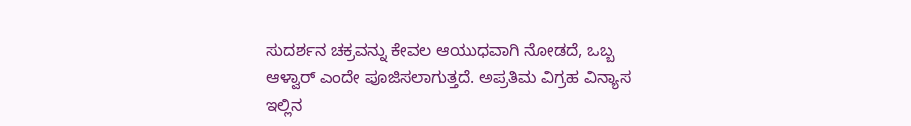ಸುದರ್ಶನ ಚಕ್ರವನ್ನು ಕೇವಲ ಆಯುಧವಾಗಿ ನೋಡದೆ, ಒಬ್ಬ ಆಳ್ವಾರ್ ಎಂದೇ ಪೂಜಿಸಲಾಗುತ್ತದೆ. ಅಪ್ರತಿಮ ವಿಗ್ರಹ ವಿನ್ಯಾಸ  ಇಲ್ಲಿನ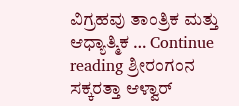ವಿಗ್ರಹವು ತಾಂತ್ರಿಕ ಮತ್ತು ಆಧ್ಯಾತ್ಮಿಕ … Continue reading ಶ್ರೀರಂಗಂನ ಸಕ್ಕರತ್ತಾ ಆಳ್ವಾರ್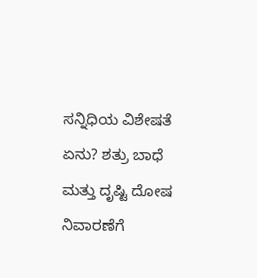ಸನ್ನಿಧಿಯ ವಿಶೇಷತೆ ಏನು? ಶತ್ರು ಬಾಧೆ ಮತ್ತು ದೃಷ್ಟಿ ದೋಷ ನಿವಾರಣೆಗೆ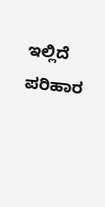ಇಲ್ಲಿದೆ ಪರಿಹಾರ